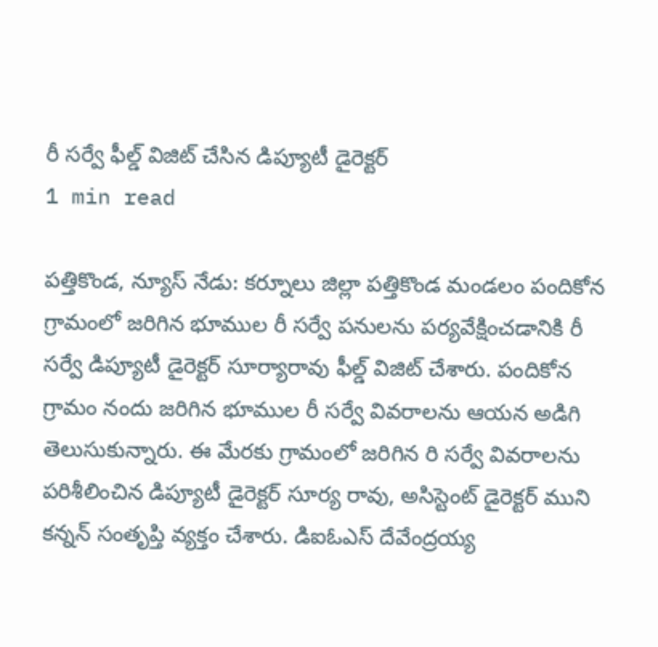రీ సర్వే ఫీల్డ్ విజిట్ చేసిన డిప్యూటీ డైరెక్టర్
1 min read

పత్తికొండ, న్యూస్ నేడు: కర్నూలు జిల్లా పత్తికొండ మండలం పందికోన గ్రామంలో జరిగిన భూముల రీ సర్వే పనులను పర్యవేక్షించడానికి రీ సర్వే డిప్యూటీ డైరెక్టర్ సూర్యారావు ఫీల్డ్ విజిట్ చేశారు. పందికోన గ్రామం నందు జరిగిన భూముల రీ సర్వే వివరాలను ఆయన అడిగి తెలుసుకున్నారు. ఈ మేరకు గ్రామంలో జరిగిన రి సర్వే వివరాలను పరిశీలించిన డిప్యూటీ డైరెక్టర్ సూర్య రావు, అసిస్టెంట్ డైరెక్టర్ ముని కన్నన్ సంతృప్తి వ్యక్తం చేశారు. డిఐఓఎస్ దేవేంద్రయ్య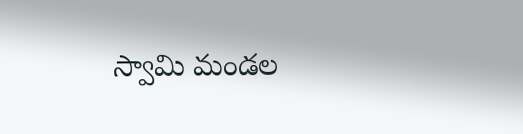స్వామి మండల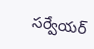సర్వేయర్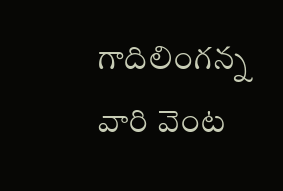గాదిలింగన్న వారి వెంట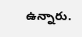ఉన్నారు.